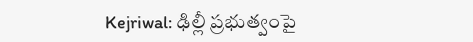Kejriwal: ఢిల్లీ ప్రభుత్వంపై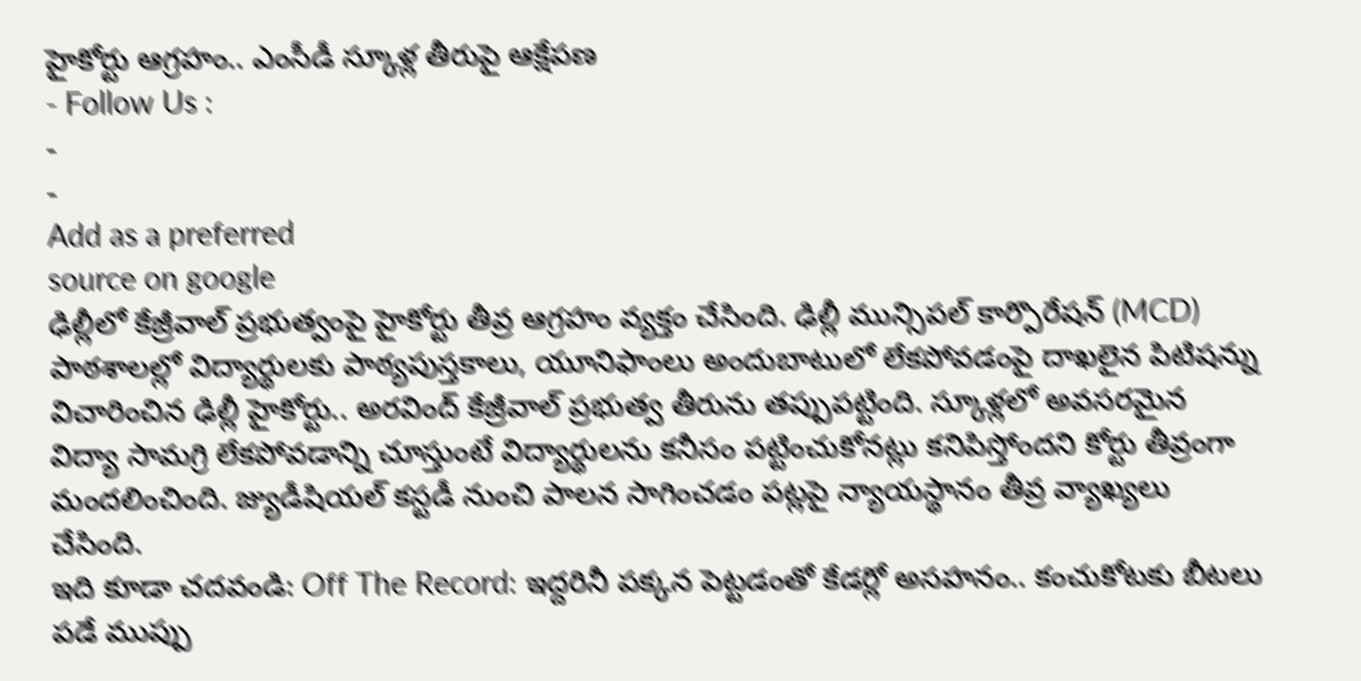హైకోర్టు ఆగ్రహం.. ఎంసీడీ స్కూళ్ల తీరుపై ఆక్షేపణ
- Follow Us :
-
-
Add as a preferred
source on google
ఢిల్లీలో కేజ్రీవాల్ ప్రభుత్వంపై హైకోర్టు తీవ్ర ఆగ్రహం వ్యక్తం చేసింది. ఢిల్లీ మున్సిపల్ కార్పొరేషన్ (MCD) పాఠశాలల్లో విద్యార్థులకు పాఠ్యపుస్తకాలు, యూనిఫాంలు అందుబాటులో లేకపోవడంపై దాఖలైన పిటిషన్ను విచారించిన ఢిల్లీ హైకోర్టు.. అరవింద్ కేజ్రీవాల్ ప్రభుత్వ తీరును తప్పుపట్టింది. స్కూళ్లలో అవసరమైన విద్యా సామగ్రి లేకపోవడాన్ని చూస్తుంటే విద్యార్థులను కనీసం పట్టించుకోనట్లు కనిపిస్తోందని కోర్టు తీవ్రంగా మందలించింది. జ్యుడీషియల్ కస్టడీ నుంచి పాలన సాగించడం పట్లపై న్యాయస్థానం తీవ్ర వ్యాఖ్యలు చేసింది.
ఇది కూడా చదవండి: Off The Record: ఇద్దరినీ పక్కన పెట్టడంతో కేడర్లో అసహనం.. కంచుకోటకు బీటలు పడే ముప్పు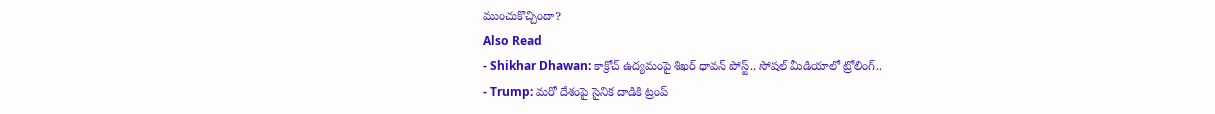ముంచుకొచ్చిందా?
Also Read
- Shikhar Dhawan: కాక్రోచ్ ఉద్యమంపై శిఖర్ ధావన్ పోస్ట్.. సోషల్ మీడియాలో ట్రోలింగ్..
- Trump: మరో దేశంపై సైనిక దాడికి ట్రంప్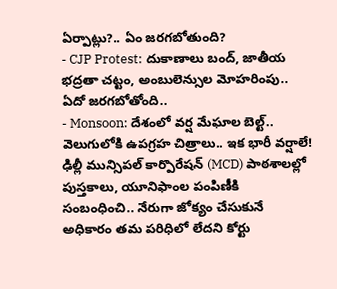ఏర్పాట్లు?.. ఏం జరగబోతుంది?
- CJP Protest: దుకాణాలు బంద్, జాతీయ భద్రతా చట్టం, అంబులెన్సుల మోహరింపు.. ఏదో జరగబోతోంది..
- Monsoon: దేశంలో వర్ష మేఘాల బెల్ట్.. వెలుగులోకి ఉపగ్రహ చిత్రాలు.. ఇక భారీ వర్షాలే!
ఢిల్లీ మున్సిపల్ కార్పొరేషన్ (MCD) పాఠశాలల్లో పుస్తకాలు, యూనిఫాంల పంపిణీకి సంబంధించి.. నేరుగా జోక్యం చేసుకునే అధికారం తమ పరిధిలో లేదని కోర్టు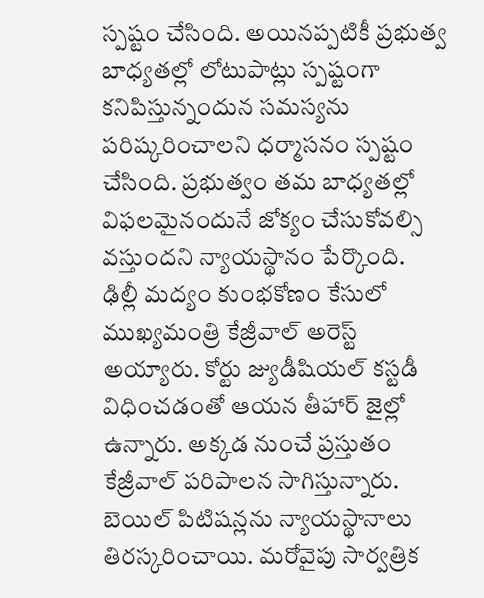స్పష్టం చేసింది. అయినప్పటికీ ప్రభుత్వ బాధ్యతల్లో లోటుపాట్లు స్పష్టంగా కనిపిస్తున్నందున సమస్యను పరిష్కరించాలని ధర్మాసనం స్పష్టం చేసింది. ప్రభుత్వం తమ బాధ్యతల్లో విఫలమైనందునే జోక్యం చేసుకోవల్సి వస్తుందని న్యాయస్థానం పేర్కొంది.
ఢిల్లీ మద్యం కుంభకోణం కేసులో ముఖ్యమంత్రి కేజ్రీవాల్ అరెస్ట్ అయ్యారు. కోర్టు జ్యుడీషియల్ కస్టడీ విధించడంతో ఆయన తీహార్ జైల్లో ఉన్నారు. అక్కడ నుంచే ప్రస్తుతం కేజ్రీవాల్ పరిపాలన సాగిస్తున్నారు. బెయిల్ పిటిషన్లను న్యాయస్థానాలు తిరస్కరించాయి. మరోవైపు సార్వత్రిక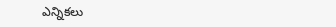ఎన్నికలు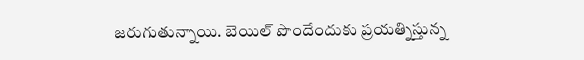జరుగుతున్నాయి. బెయిల్ పొందేందుకు ప్రయత్నిస్తున్న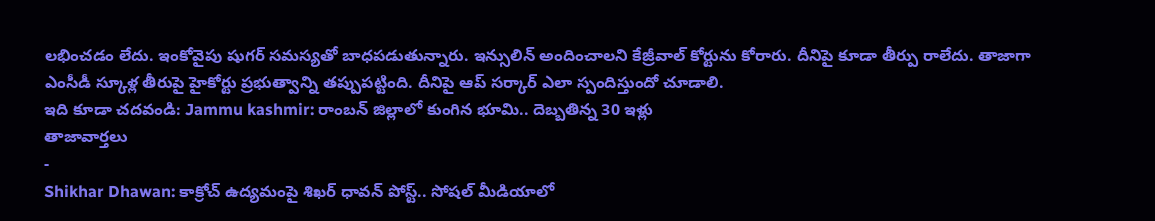లభించడం లేదు. ఇంకోవైపు షుగర్ సమస్యతో బాధపడుతున్నారు. ఇన్సులిన్ అందించాలని కేజ్రీవాల్ కోర్టును కోరారు. దీనిపై కూడా తీర్పు రాలేదు. తాజాగా ఎంసీడీ స్కూళ్ల తీరుపై హైకోర్టు ప్రభుత్వాన్ని తప్పుపట్టింది. దీనిపై ఆప్ సర్కార్ ఎలా స్పందిస్తుందో చూడాలి.
ఇది కూడా చదవండి: Jammu kashmir: రాంబన్ జిల్లాలో కుంగిన భూమి.. దెబ్బతిన్న 30 ఇళ్లు
తాజావార్తలు
-
Shikhar Dhawan: కాక్రోచ్ ఉద్యమంపై శిఖర్ ధావన్ పోస్ట్.. సోషల్ మీడియాలో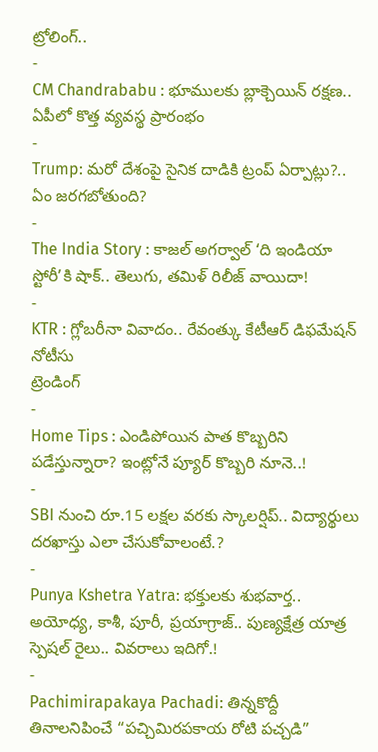ట్రోలింగ్..
-
CM Chandrababu : భూములకు బ్లాక్చెయిన్ రక్షణ.. ఏపీలో కొత్త వ్యవస్థ ప్రారంభం
-
Trump: మరో దేశంపై సైనిక దాడికి ట్రంప్ ఏర్పాట్లు?.. ఏం జరగబోతుంది?
-
The India Story : కాజల్ అగర్వాల్ ‘ది ఇండియా స్టోరీ’కి షాక్.. తెలుగు, తమిళ్ రిలీజ్ వాయిదా!
-
KTR : గ్లోబరీనా వివాదం.. రేవంత్కు కేటీఆర్ డిఫమేషన్ నోటీసు
ట్రెండింగ్
-
Home Tips : ఎండిపోయిన పాత కొబ్బరిని పడేస్తున్నారా? ఇంట్లోనే ప్యూర్ కొబ్బరి నూనె..!
-
SBI నుంచి రూ.15 లక్షల వరకు స్కాలర్షిప్.. విద్యార్థులు దరఖాస్తు ఎలా చేసుకోవాలంటే.?
-
Punya Kshetra Yatra: భక్తులకు శుభవార్త.. అయోధ్య, కాశీ, పూరీ, ప్రయాగ్రాజ్.. పుణ్యక్షేత్ర యాత్ర స్పెషల్ రైలు.. వివరాలు ఇదిగో.!
-
Pachimirapakaya Pachadi: తిన్నకొద్దీ తినాలనిపించే “పచ్చిమిరపకాయ రోటి పచ్చడి”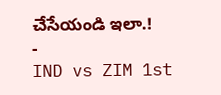చేసేయండి ఇలా.!
-
IND vs ZIM 1st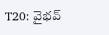T20: వైభవ్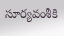సూర్యవంశీకి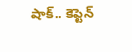షాక్.. కెప్టెన్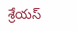శ్రేయస్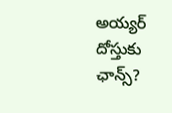అయ్యర్ దోస్తుకు ఛాన్స్?